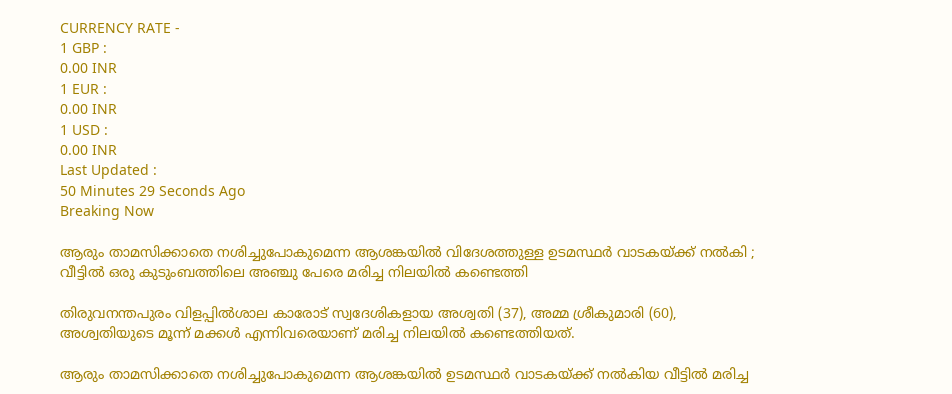CURRENCY RATE -
1 GBP :
0.00 INR
1 EUR :
0.00 INR
1 USD :
0.00 INR
Last Updated :
50 Minutes 29 Seconds Ago
Breaking Now

ആരും താമസിക്കാതെ നശിച്ചുപോകുമെന്ന ആശങ്കയില്‍ വിദേശത്തുള്ള ഉടമസ്ഥര്‍ വാടകയ്ക്ക് നല്‍കി ; വീട്ടില്‍ ഒരു കുടുംബത്തിലെ അഞ്ചു പേരെ മരിച്ച നിലയില്‍ കണ്ടെത്തി

തിരുവനന്തപുരം വിളപ്പില്‍ശാല കാരോട് സ്വദേശികളായ അശ്വതി (37), അമ്മ ശ്രീകുമാരി (60), അശ്വതിയുടെ മൂന്ന് മക്കള്‍ എന്നിവരെയാണ് മരിച്ച നിലയില്‍ കണ്ടെത്തിയത്.

ആരും താമസിക്കാതെ നശിച്ചുപോകുമെന്ന ആശങ്കയില്‍ ഉടമസ്ഥര്‍ വാടകയ്ക്ക് നല്‍കിയ വീട്ടില്‍ മരിച്ച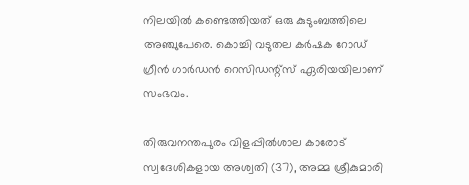നിലയില്‍ കണ്ടെത്തിയത് ഒരു കുടുംബത്തിലെ അഞ്ചുപേരെ. കൊച്ചി വടുതല കര്‍ഷക റോഡ് ഗ്രീന്‍ ഗാര്‍ഡന്‍ റെസിഡന്റ്‌സ് ഏരിയയിലാണ് സംഭവം.

തിരുവനന്തപുരം വിളപ്പില്‍ശാല കാരോട് സ്വദേശികളായ അശ്വതി (37), അമ്മ ശ്രീകുമാരി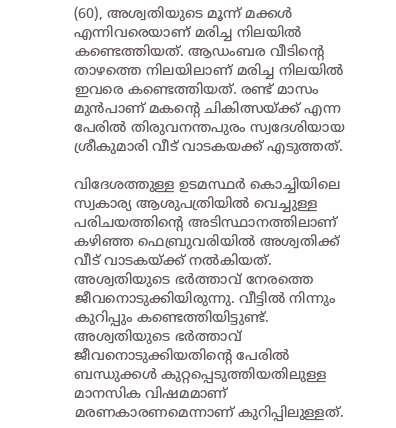(60), അശ്വതിയുടെ മൂന്ന് മക്കള്‍ എന്നിവരെയാണ് മരിച്ച നിലയില്‍ കണ്ടെത്തിയത്. ആഡംബര വീടിന്റെ താഴത്തെ നിലയിലാണ് മരിച്ച നിലയില്‍ ഇവരെ കണ്ടെത്തിയത്. രണ്ട് മാസം മുന്‍പാണ് മകന്റെ ചികിത്സയ്ക്ക് എന്ന പേരില്‍ തിരുവനന്തപുരം സ്വദേശിയായ ശ്രീകുമാരി വീട് വാടകയക്ക് എടുത്തത്.

വിദേശത്തുള്ള ഉടമസ്ഥര്‍ കൊച്ചിയിലെ സ്വകാര്യ ആശുപത്രിയില്‍ വെച്ചുള്ള പരിചയത്തിന്റെ അടിസ്ഥാനത്തിലാണ് കഴിഞ്ഞ ഫെബ്രുവരിയില്‍ അശ്വതിക്ക് വീട് വാടകയ്ക്ക് നല്‍കിയത്. അശ്വതിയുടെ ഭര്‍ത്താവ് നേരത്തെ ജീവനൊടുക്കിയിരുന്നു. വീട്ടില്‍ നിന്നും കുറിപ്പും കണ്ടെത്തിയിട്ടുണ്ട്. അശ്വതിയുടെ ഭര്‍ത്താവ് ജീവനൊടുക്കിയതിന്റെ പേരില്‍ ബന്ധുക്കള്‍ കുറ്റപ്പെടുത്തിയതിലുള്ള മാനസിക വിഷമമാണ് മരണകാരണമെന്നാണ് കുറിപ്പിലുള്ളത്.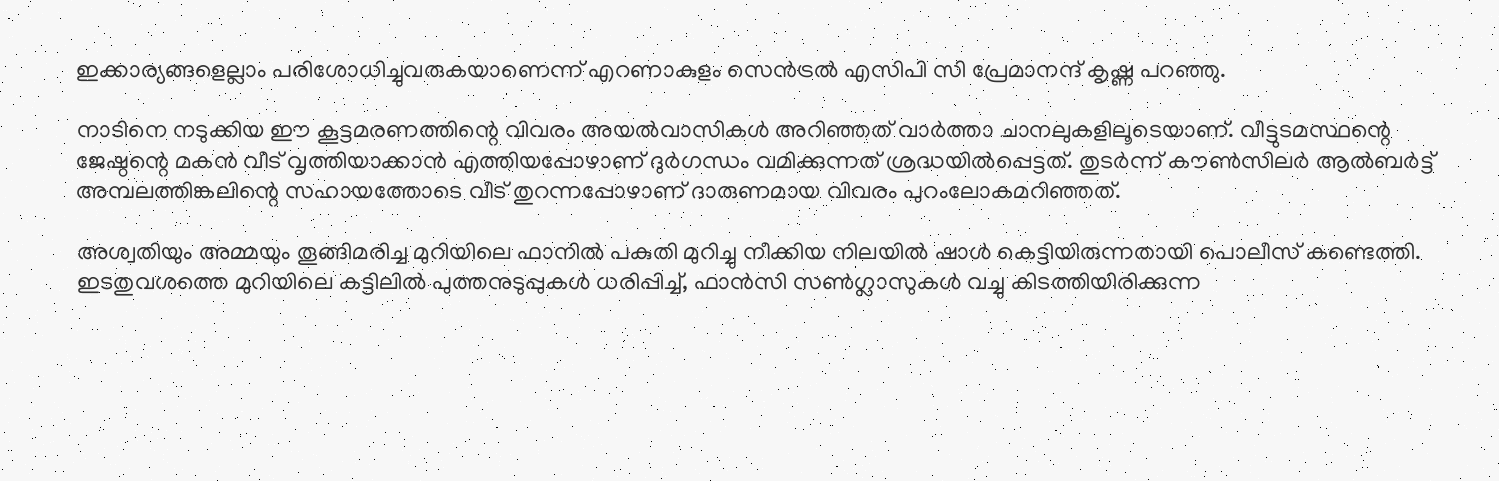ഇക്കാര്യങ്ങളെല്ലാം പരിശോധിച്ചുവരുകയാണെന്ന് എറണാകുളം സെന്‍ട്രല്‍ എസിപി സി പ്രേമാനന്ദ് കൃഷ്ണ പറഞ്ഞു.

നാടിനെ നടുക്കിയ ഈ കൂട്ടമരണത്തിന്റെ വിവരം അയല്‍വാസികള്‍ അറിഞ്ഞത് വാര്‍ത്താ ചാനലുകളിലൂടെയാണ്. വീട്ടുടമസ്ഥന്റെ ജേഷ്ഠന്റെ മകന്‍ വീട് വൃത്തിയാക്കാന്‍ എത്തിയപ്പോഴാണ് ദുര്‍ഗന്ധം വമിക്കുന്നത് ശ്രദ്ധയില്‍പ്പെട്ടത്. തുടര്‍ന്ന് കൗണ്‍സിലര്‍ ആല്‍ബര്‍ട്ട് അമ്പലത്തിങ്കലിന്റെ സഹായത്തോടെ വീട് തുറന്നപ്പോഴാണ് ദാരുണമായ വിവരം പുറംലോകമറിഞ്ഞത്.

അശ്വതിയും അമ്മയും തൂങ്ങിമരിച്ച മുറിയിലെ ഫാനില്‍ പകുതി മുറിച്ചു നീക്കിയ നിലയില്‍ ഷാള്‍ കെട്ടിയിരുന്നതായി പൊലീസ് കണ്ടെത്തി. ഇടതുവശത്തെ മുറിയിലെ കട്ടിലില്‍ പുത്തനുടുപ്പുകള്‍ ധരിപ്പിച്ച്, ഫാന്‍സി സണ്‍ഗ്ലാസുകള്‍ വച്ചു കിടത്തിയിരിക്കുന്ന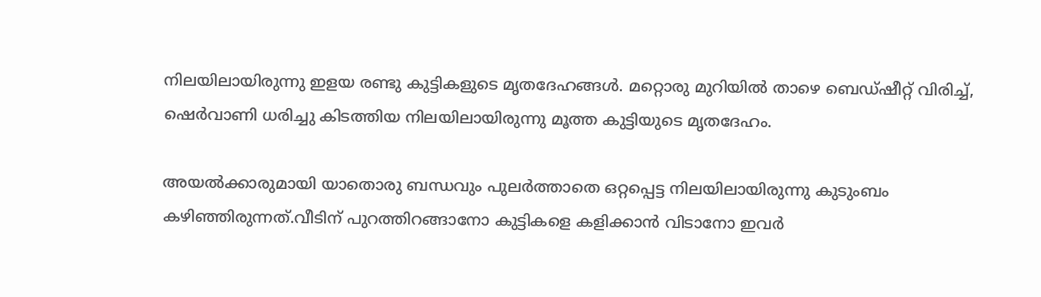നിലയിലായിരുന്നു ഇളയ രണ്ടു കുട്ടികളുടെ മൃതദേഹങ്ങള്‍. മറ്റൊരു മുറിയില്‍ താഴെ ബെഡ്ഷീറ്റ് വിരിച്ച്, ഷെര്‍വാണി ധരിച്ചു കിടത്തിയ നിലയിലായിരുന്നു മൂത്ത കുട്ടിയുടെ മൃതദേഹം.

അയല്‍ക്കാരുമായി യാതൊരു ബന്ധവും പുലര്‍ത്താതെ ഒറ്റപ്പെട്ട നിലയിലായിരുന്നു കുടുംബം കഴിഞ്ഞിരുന്നത്.വീടിന് പുറത്തിറങ്ങാനോ കുട്ടികളെ കളിക്കാന്‍ വിടാനോ ഇവര്‍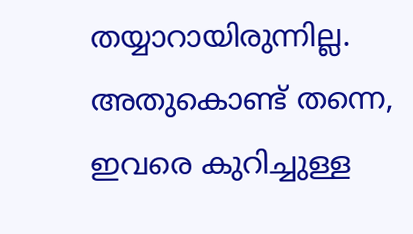തയ്യാറായിരുന്നില്ല. അതുകൊണ്ട് തന്നെ, ഇവരെ കുറിച്ചുള്ള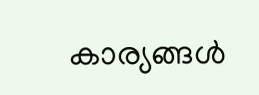കാര്യങ്ങള്‍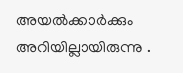അയല്‍ക്കാര്‍ക്കും അറിയില്ലായിരുന്നു .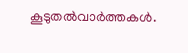കൂടുതല്‍വാര്‍ത്തകള്‍.